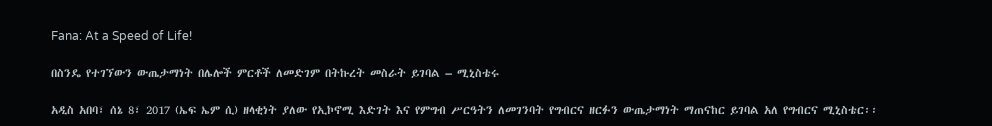Fana: At a Speed of Life!

በስንዴ የተገኘውን ውጤታማነት በሌሎች ምርቶች ለመድገም በትኩረት መስራት ይገባል – ሚኒስቴሩ

አዲስ አበባ፣ ሰኔ 8፣ 2017 (ኤፍ ኤም ሲ) ዘላቂነት ያለው የኢኮኖሚ እድገት እና የምግብ ሥርዓትን ለመገንባት የግብርና ዘርፉን ውጤታማነት ማጠናከር ይገባል አለ የግብርና ሚኒስቴር፡፡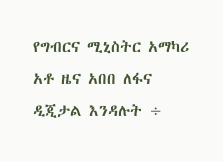የግብርና ሚኒስትር አማካሪ አቶ ዜና አበበ ለፋና ዲጂታል እንዳሉት ÷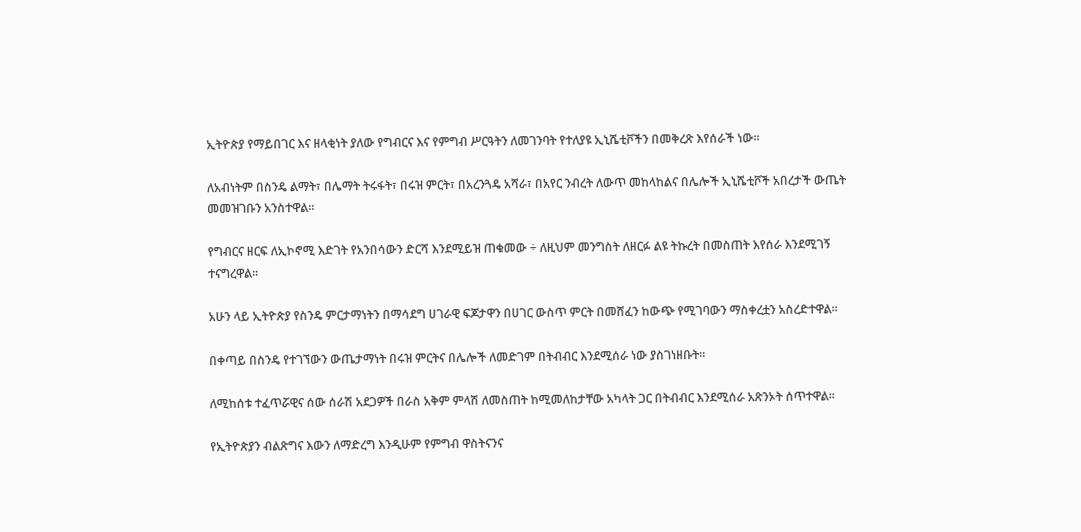ኢትዮጵያ የማይበገር እና ዘላቂነት ያለው የግብርና እና የምግብ ሥርዓትን ለመገንባት የተለያዩ ኢኒሼቲቮችን በመቅረጽ እየሰራች ነው፡፡

ለአብነትም በስንዴ ልማት፣ በሌማት ትሩፋት፣ በሩዝ ምርት፣ በአረንጓዴ አሻራ፣ በአየር ንብረት ለውጥ መከላከልና በሌሎች ኢኒሼቲቮች አበረታች ውጤት መመዝገቡን አንስተዋል፡፡

የግብርና ዘርፍ ለኢኮኖሚ እድገት የአንበሳውን ድርሻ እንደሚይዝ ጠቁመው ÷ ለዚህም መንግስት ለዘርፉ ልዩ ትኩረት በመስጠት እየሰራ እንደሚገኝ ተናግረዋል፡፡

አሁን ላይ ኢትዮጵያ የስንዴ ምርታማነትን በማሳደግ ሀገራዊ ፍጆታዋን በሀገር ውስጥ ምርት በመሸፈን ከውጭ የሚገባውን ማስቀረቷን አስረድተዋል፡፡

በቀጣይ በስንዴ የተገኘውን ውጤታማነት በሩዝ ምርትና በሌሎች ለመድገም በትብብር እንደሚሰራ ነው ያስገነዘቡት፡፡

ለሚከሰቱ ተፈጥሯዊና ሰው ሰራሽ አደጋዎች በራስ አቅም ምላሽ ለመስጠት ከሚመለከታቸው አካላት ጋር በትብብር እንደሚሰራ አጽንኦት ሰጥተዋል፡፡

የኢትዮጵያን ብልጽግና እውን ለማድረግ እንዲሁም የምግብ ዋስትናንና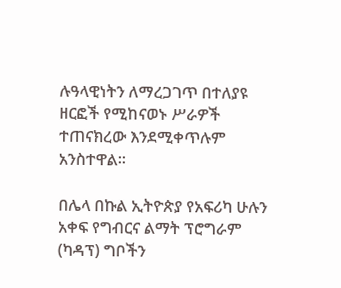ሉዓላዊነትን ለማረጋገጥ በተለያዩ ዘርፎች የሚከናወኑ ሥራዎች ተጠናክረው እንደሚቀጥሉም አንስተዋል፡፡

በሌላ በኩል ኢትዮጵያ የአፍሪካ ሁሉን አቀፍ የግብርና ልማት ፕሮግራም (ካዳፕ) ግቦችን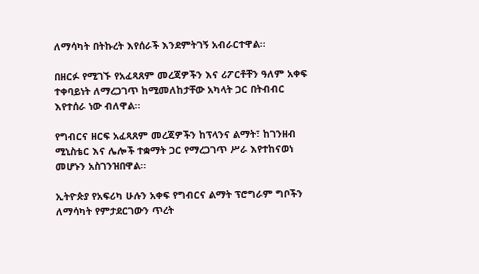ለማሳካት በትኩረት እየሰራች እንደምትገኝ አብራርተዋል፡፡

በዘርፉ የሚገኙ የአፈጻጸም መረጃዎችን እና ሪፖርቶቸን ዓለም አቀፍ ተቀባይነት ለማረጋገጥ ከሚመለከታቸው አካላት ጋር በትብብር እየተሰራ ነው ብለዋል፡፡

የግብርና ዘርፍ አፈጻጸም መረጃዎችን ከፕላንና ልማት፣ ከገንዘብ ሚኒስቴር እና ሌሎች ተቋማት ጋር የማረጋገጥ ሥራ እየተከናወነ መሆኑን አስገንዝበዋል፡፡

ኢትዮጵያ የአፍሪካ ሁሉን አቀፍ የግብርና ልማት ፕሮግራም ግቦችን ለማሳካት የምታደርገውን ጥረት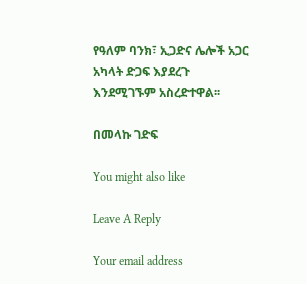የዓለም ባንክ፣ ኢጋድና ሌሎች አጋር አካላት ድጋፍ እያደረጉ እንደሚገኙም አስረድተዋል፡፡

በመላኩ ገድፍ

You might also like

Leave A Reply

Your email address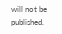will not be published.